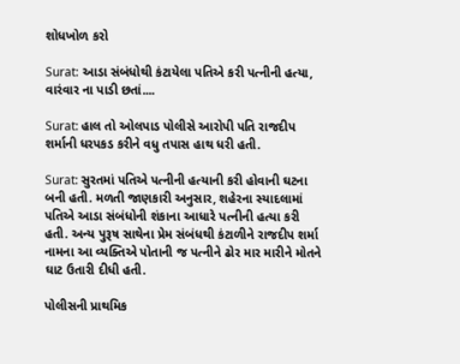શોધખોળ કરો

Surat: આડા સંબંધોથી કંટાયેલા પતિએ કરી પત્નીની હત્યા, વારંવાર ના પાડી છતાં....

Surat: હાલ તો ઓલપાડ પોલીસે આરોપી પતિ રાજદીપ શર્માની ધરપકડ કરીને વધુ તપાસ હાથ ધરી હતી.

Surat: સુરતમાં પતિએ પત્નીની હત્યાની કરી હોવાની ઘટના બની હતી. મળતી જાણકારી અનુસાર, શહેરના સ્યાદલામાં પતિએ આડા સંબંધોની શંકાના આધારે પત્નીની હત્યા કરી હતી. અન્ય પુરૂષ સાથેના પ્રેમ સંબંધથી કંટાળીને રાજદીપ શર્મા નામના આ વ્યક્તિએ પોતાની જ પત્નીને ઢોર માર મારીને મોતને ઘાટ ઉતારી દીધી હતી.

પોલીસની પ્રાથમિક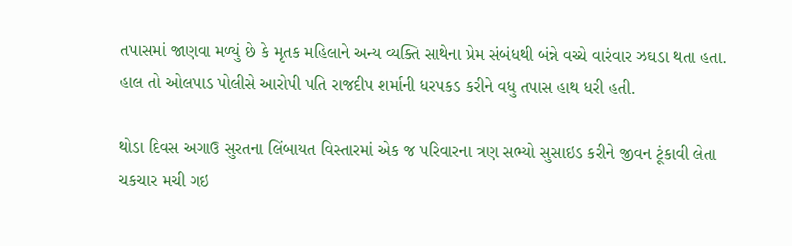તપાસમાં જાણવા મળ્યું છે કે મૃતક મહિલાને અન્ય વ્યક્તિ સાથેના પ્રેમ સંબંધથી બંન્ને વચ્ચે વારંવાર ઝઘડા થતા હતા. હાલ તો ઓલપાડ પોલીસે આરોપી પતિ રાજદીપ શર્માની ધરપકડ કરીને વધુ તપાસ હાથ ધરી હતી.

થોડા દિવસ અગાઉ સુરતના લિંબાયત વિસ્તારમાં એક જ પરિવારના ત્રણ સભ્યો સુસાઇડ કરીને જીવન ટૂંકાવી લેતા ચકચાર મચી ગઇ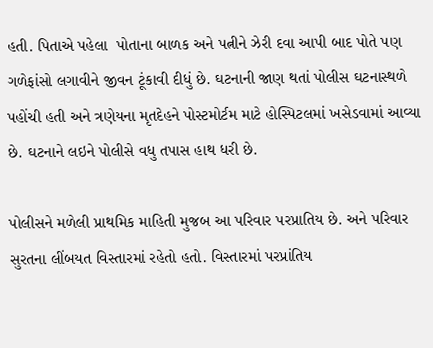હતી. પિતાએ પહેલા  પોતાના બાળક અને પત્નીને ઝેરી દવા આપી બાદ પોતે પણ  ગળેફાંસો લગાવીને જીવન ટૂંકાવી દીધું છે. ઘટનાની જાણ થતાં પોલીસ ઘટનાસ્થળે પહોંચી હતી અને ત્રણેયના મૃતદેહને પોસ્ટમોર્ટમ માટે હોસ્પિટલમાં ખસેડવામાં આવ્યા છે. ઘટનાને લઇને પોલીસે વધુ તપાસ હાથ ધરી છે.

પોલીસને મળેલી પ્રાથમિક માહિતી મુજબ આ પરિવાર પરપ્રાતિય છે. અને પરિવાર સુરતના લીંબયત વિસ્તારમાં રહેતો હતો. વિસ્તારમાં પરપ્રાંતિય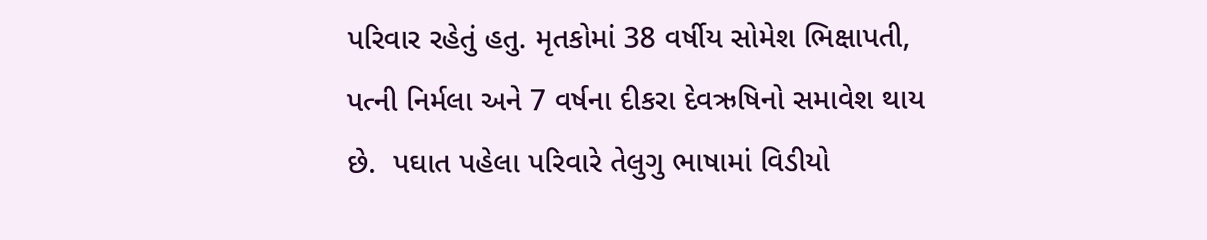પરિવાર રહેતું હતુ. મૃતકોમાં 38 વર્ષીય સોમેશ ભિક્ષાપતી, પત્ની નિર્મલા અને 7 વર્ષના દીકરા દેવઋષિનો સમાવેશ થાય છે.  પઘાત પહેલા પરિવારે તેલુગુ ભાષામાં વિડીયો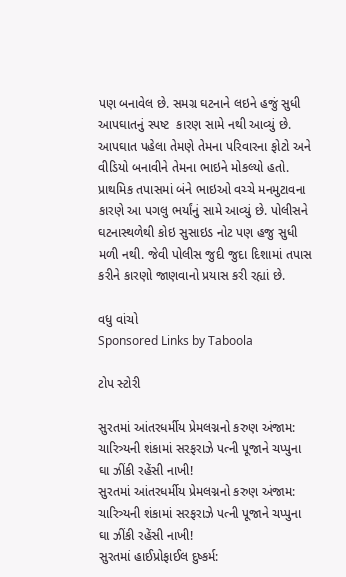પણ બનાવેલ છે. સમગ્ર ઘટનાને લઇને હજું સુધી આપઘાતનું સ્પષ્ટ  કારણ સામે નથી આવ્યું છે.  આપઘાત પહેલા તેમણે તેમના પરિવારના ફોટો અને વીડિયો બનાવીને તેમના ભાઇને મોકલ્યો હતો. પ્રાથમિક તપાસમાં બંને ભાઇઓ વચ્ચે મનમુટાવના કારણે આ પગલુ ભર્યાંનું સામે આવ્યું છે. પોલીસને ઘટનાસ્થળેથી કોઇ સુસાઇડ નોટ પણ હજુ સુધી મળી નથી. જેવી પોલીસ જુદી જુદા દિશામાં તપાસ કરીને કારણો જાણવાનો પ્રયાસ કરી રહ્યાં છે.

વધુ વાંચો
Sponsored Links by Taboola

ટોપ સ્ટોરી

સુરતમાં આંતરધર્મીય પ્રેમલગ્નનો કરુણ અંજામ: ચારિત્ર્યની શંકામાં સરફરાઝે પત્ની પૂજાને ચપ્પુના ઘા ઝીંકી રહેંસી નાખી!
સુરતમાં આંતરધર્મીય પ્રેમલગ્નનો કરુણ અંજામ: ચારિત્ર્યની શંકામાં સરફરાઝે પત્ની પૂજાને ચપ્પુના ઘા ઝીંકી રહેંસી નાખી!
સુરતમાં હાઈપ્રોફાઈલ દુષ્કર્મ: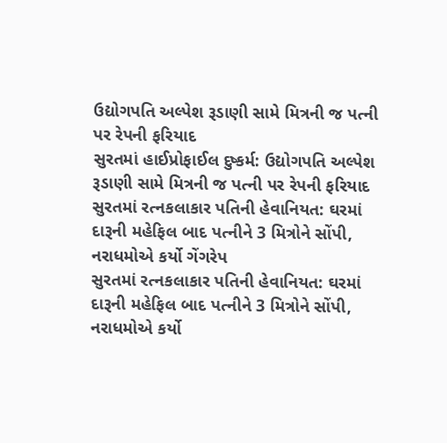ઉદ્યોગપતિ અલ્પેશ રૂડાણી સામે મિત્રની જ પત્ની પર રેપની ફરિયાદ
સુરતમાં હાઈપ્રોફાઈલ દુષ્કર્મ: ઉદ્યોગપતિ અલ્પેશ રૂડાણી સામે મિત્રની જ પત્ની પર રેપની ફરિયાદ
સુરતમાં રત્નકલાકાર પતિની હેવાનિયત: ઘરમાં દારૂની મહેફિલ બાદ પત્નીને 3 મિત્રોને સોંપી, નરાધમોએ કર્યો ગેંગરેપ
સુરતમાં રત્નકલાકાર પતિની હેવાનિયત: ઘરમાં દારૂની મહેફિલ બાદ પત્નીને 3 મિત્રોને સોંપી, નરાધમોએ કર્યો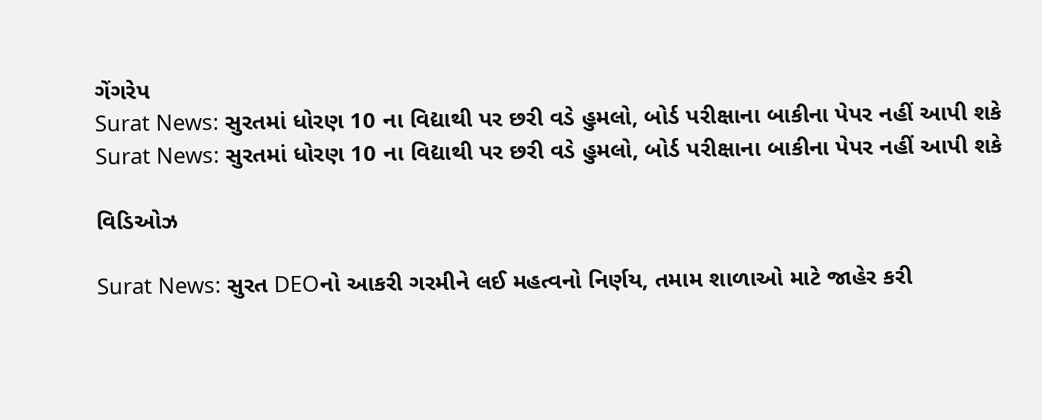ગેંગરેપ
Surat News: સુરતમાં ધોરણ 10 ના વિદ્યાથી પર છરી વડે હુમલો, બોર્ડ પરીક્ષાના બાકીના પેપર નહીં આપી શકે
Surat News: સુરતમાં ધોરણ 10 ના વિદ્યાથી પર છરી વડે હુમલો, બોર્ડ પરીક્ષાના બાકીના પેપર નહીં આપી શકે

વિડિઓઝ

Surat News: સુરત DEOનો આકરી ગરમીને લઈ મહત્વનો નિર્ણય, તમામ શાળાઓ માટે જાહેર કરી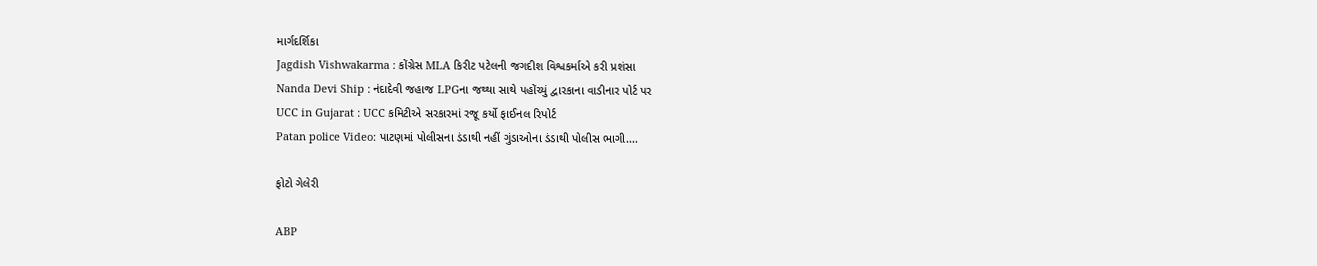માર્ગદર્શિકા
Jagdish Vishwakarma : કોંગ્રેસ MLA કિરીટ પટેલની જગદીશ વિશ્વકર્માએ કરી પ્રશંસા
Nanda Devi Ship : નંદાદેવી જહાજ LPGના જથ્થા સાથે પહોંચ્યું દ્વારકાના વાડીનાર પોર્ટ પર
UCC in Gujarat : UCC કમિટીએ સરકારમાં રજૂ કર્યો ફાઈનલ રિપોર્ટ
Patan police Video: પાટણમાં પોલીસના ડંડાથી નહીં ગુંડાઓના ડંડાથી પોલીસ ભાગી....

ફોટો ગેલેરી

ABP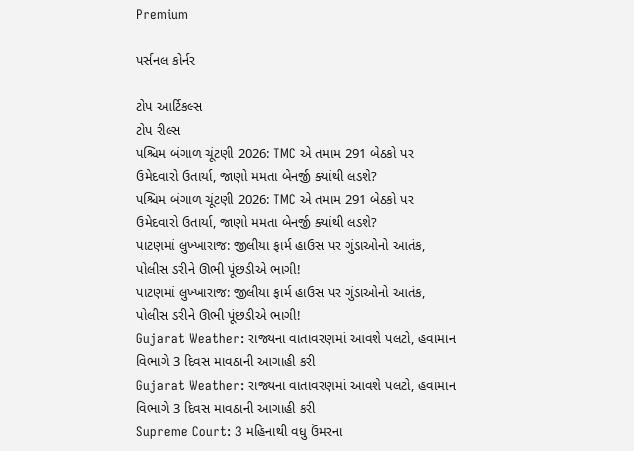Premium

પર્સનલ કોર્નર

ટોપ આર્ટિકલ્સ
ટોપ રીલ્સ
પશ્ચિમ બંગાળ ચૂંટણી 2026: TMC એ તમામ 291 બેઠકો પર ઉમેદવારો ઉતાર્યા, જાણો મમતા બેનર્જી ક્યાંથી લડશે?
પશ્ચિમ બંગાળ ચૂંટણી 2026: TMC એ તમામ 291 બેઠકો પર ઉમેદવારો ઉતાર્યા, જાણો મમતા બેનર્જી ક્યાંથી લડશે?
પાટણમાં લુખ્ખારાજ: જીલીયા ફાર્મ હાઉસ પર ગુંડાઓનો આતંક, પોલીસ ડરીને ઊભી પૂંછડીએ ભાગી!
પાટણમાં લુખ્ખારાજ: જીલીયા ફાર્મ હાઉસ પર ગુંડાઓનો આતંક, પોલીસ ડરીને ઊભી પૂંછડીએ ભાગી!
Gujarat Weather: રાજ્યના વાતાવરણમાં આવશે પલટો, હવામાન વિભાગે 3 દિવસ માવઠાની આગાહી કરી
Gujarat Weather: રાજ્યના વાતાવરણમાં આવશે પલટો, હવામાન વિભાગે 3 દિવસ માવઠાની આગાહી કરી
Supreme Court: 3 મહિનાથી વધુ ઉંમરના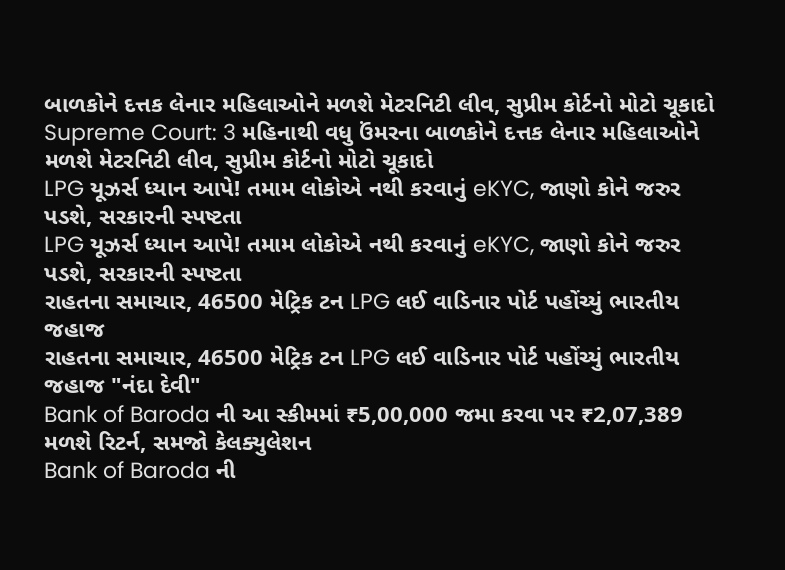બાળકોને દત્તક લેનાર મહિલાઓને મળશે મેટરનિટી લીવ, સુપ્રીમ કોર્ટનો મોટો ચૂકાદો
Supreme Court: 3 મહિનાથી વધુ ઉંમરના બાળકોને દત્તક લેનાર મહિલાઓને મળશે મેટરનિટી લીવ, સુપ્રીમ કોર્ટનો મોટો ચૂકાદો
LPG યૂઝર્સ ધ્યાન આપે! તમામ લોકોએ નથી કરવાનું eKYC, જાણો કોને જરુર પડશે, સરકારની સ્પષ્ટતા
LPG યૂઝર્સ ધ્યાન આપે! તમામ લોકોએ નથી કરવાનું eKYC, જાણો કોને જરુર પડશે, સરકારની સ્પષ્ટતા
રાહતના સમાચાર, 46500 મેટ્રિક ટન LPG લઈ વાડિનાર પોર્ટ પહોંચ્યું ભારતીય જહાજ
રાહતના સમાચાર, 46500 મેટ્રિક ટન LPG લઈ વાડિનાર પોર્ટ પહોંચ્યું ભારતીય જહાજ "નંદા દેવી"
Bank of Baroda ની આ સ્કીમમાં ₹5,00,000 જમા કરવા પર ₹2,07,389 મળશે રિટર્ન, સમજો કેલક્યુલેશન
Bank of Baroda ની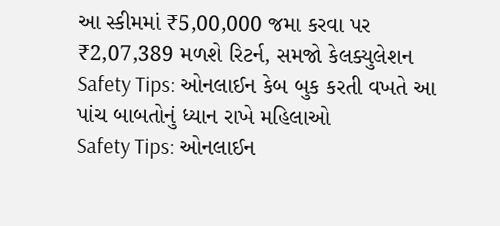આ સ્કીમમાં ₹5,00,000 જમા કરવા પર ₹2,07,389 મળશે રિટર્ન, સમજો કેલક્યુલેશન
Safety Tips: ઓનલાઈન કેબ બુક કરતી વખતે આ પાંચ બાબતોનું ધ્યાન રાખે મહિલાઓ
Safety Tips: ઓનલાઈન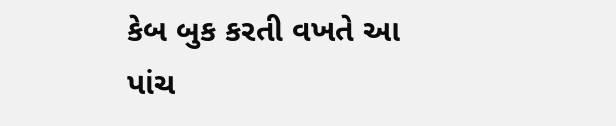કેબ બુક કરતી વખતે આ પાંચ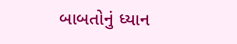બાબતોનું ધ્યાન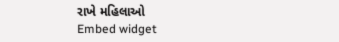રાખે મહિલાઓ
Embed widget